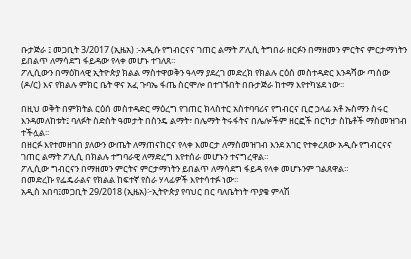ቡታጅራ ፤ መጋቢት 3/2017 (ኢዜአ) :-አዲሱ የግብርናና ገጠር ልማት ፖሊሲ ትግበራ ዘርፉን በማዘመን ምርትና ምርታማነትን ይበልጥ ለማሳደግ ፋይዳው የላቀ መሆኑ ተገለጸ።
ፖሊሲውን በማዕከላዊ ኢትዮጵያ ክልል ማስተዋወቅን ዓላማ ያደረገ መድረክ የክልሉ ርዕሰ መስተዳድር እንዳሻው ጣሰው (ዶ/ር) እና የክልሉ ምክር ቤት ዋና አፈ ጉባኤ ፋጤ ስርሞሎ በተገኙበት በቡታጅራ ከተማ እየተካሄደ ነው፡፡

በዚህ ወቅት በምክትል ርዕሰ መስተዳድር ማዕረግ የገጠር ክላስተር አስተባባሪና የግብርና ቢሮ ኃላፊ አቶ ኡስማን ስሩር እንዳመለከቱት፤ ባለፉት ስድስት ዓመታት በስንዴ ልማት፣ በሌማት ትሩፋትና በሌሎችም ዘርፎች በርካታ ስኬቶች ማስመዝገብ ተችሏል፡፡
በዘርፉ እየተመዘገበ ያለውን ውጤት ለማጠናከርና የላቀ እመርታ ለማስመዝገብ እንደ አገር የተቀረጸው አዲሱ የግብርናና ገጠር ልማት ፖሊሲ በክልሉ ተግባራዊ ለማድረግ እየተሰራ መሆኑን ተናግረዋል።
ፖሊሲው ግብርናን በማዘመን ምርትና ምርታማነትን ይበልጥ ለማሳደግ ፋይዳ የላቀ መሆኑንም ገልጸዋል።
በመድረኩ የፌዴራልና የክልል ከፍተኛ የስራ ሃላፊዎች እየተሳተፉ ነው፡፡
አዲስ አበባ፤መጋቢት 29/2018 (ኢዜአ)፦ኢትዮጵያ የባህር በር ባለቤትነት ጥያቄ ምላሽ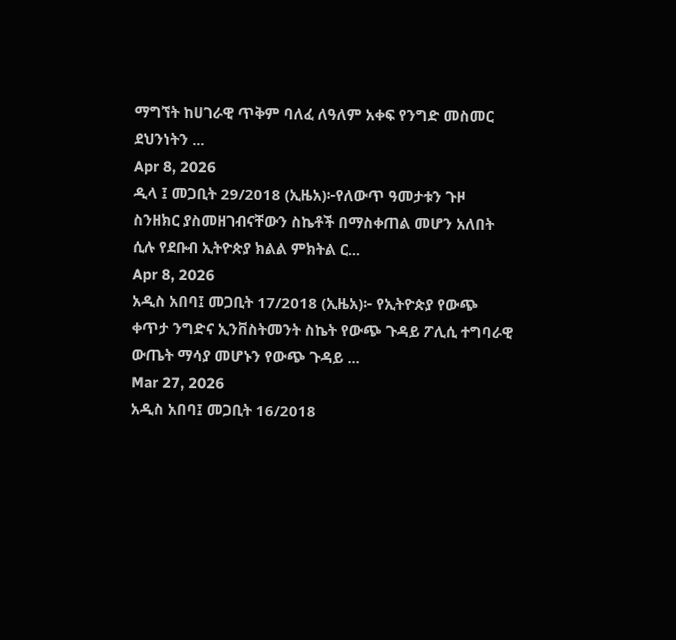ማግኘት ከሀገራዊ ጥቅም ባለፈ ለዓለም አቀፍ የንግድ መስመር ደህንነትን ...
Apr 8, 2026
ዲላ ፤ መጋቢት 29/2018 (ኢዜአ)፦የለውጥ ዓመታቱን ጉዞ ስንዘክር ያስመዘገብናቸውን ስኬቶች በማስቀጠል መሆን አለበት ሲሉ የደቡብ ኢትዮጵያ ክልል ምክትል ር...
Apr 8, 2026
አዲስ አበባ፤ መጋቢት 17/2018 (ኢዜአ)፦ የኢትዮጵያ የውጭ ቀጥታ ንግድና ኢንቨስትመንት ስኬት የውጭ ጉዳይ ፖሊሲ ተግባራዊ ውጤት ማሳያ መሆኑን የውጭ ጉዳይ ...
Mar 27, 2026
አዲስ አበባ፤ መጋቢት 16/2018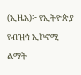(ኢዜአ)፦ የኢትዮጵያ የብዝኅ ኢኮኖሚ ልማት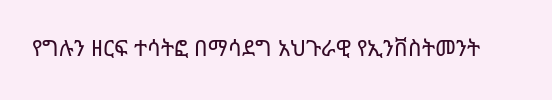የግሉን ዘርፍ ተሳትፎ በማሳደግ አህጉራዊ የኢንቨስትመንት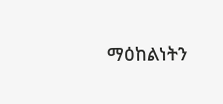ማዕከልነትን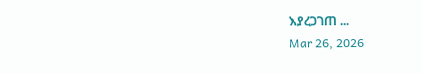እያረጋገጠ ...
Mar 26, 2026